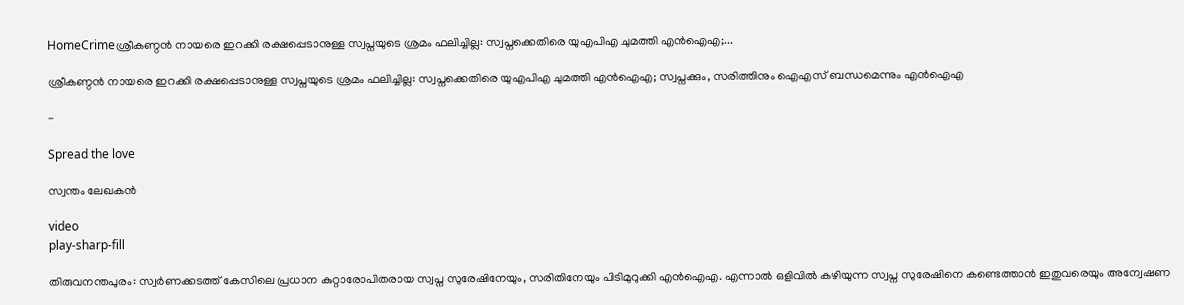HomeCrimeശ്രീകണ്ഠൻ നായരെ ഇറക്കി രക്ഷപ്പെടാനുള്ള സ്വപ്നയുടെ ശ്രമം ഫലിച്ചില്ല: സ്വപ്നക്കെതിരെ യുഎപിഎ ചുമത്തി എൻഐഎ;...

ശ്രീകണ്ഠൻ നായരെ ഇറക്കി രക്ഷപ്പെടാനുള്ള സ്വപ്നയുടെ ശ്രമം ഫലിച്ചില്ല: സ്വപ്നക്കെതിരെ യുഎപിഎ ചുമത്തി എൻഐഎ; സ്വപ്നക്കും, സരിത്തിനും ഐഎസ് ബന്ധമെന്നും എൻഐഎ

-

Spread the love

സ്വന്തം ലേഖകൻ

video
play-sharp-fill

തിരുവനന്തപുരം: സ്വർണക്കടത്ത് കേസിലെ പ്രധാന കുറ്റാരോപിതരായ സ്വപ്ന സുരേഷിനേയും, സരിതിനേയും പിടിമുറുക്കി എൻഐഎ. എന്നാൽ ഒളിവിൽ കഴിയുന്ന സ്വപ്ന സുരേഷിനെ കണ്ടെത്താൻ ഇതുവരെയും അന്വേഷണ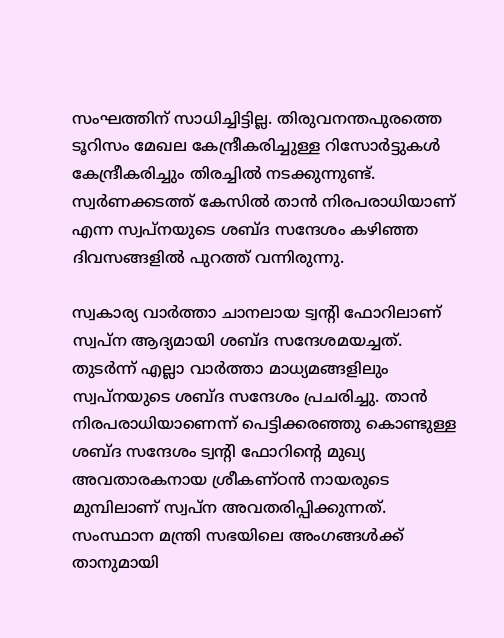സംഘത്തിന് സാധിച്ചിട്ടില്ല. തിരുവനന്തപുരത്തെ ടൂറിസം മേഖല കേന്ദ്രീകരിച്ചുള്ള റിസോർട്ടുകൾ കേന്ദ്രീകരിച്ചും തിരച്ചിൽ നടക്കുന്നുണ്ട്. സ്വർണക്കടത്ത് കേസിൽ താൻ നിരപരാധിയാണ് എന്ന സ്വപ്നയുടെ ശബ്ദ സന്ദേശം കഴിഞ്ഞ ദിവസങ്ങളിൽ പുറത്ത് വന്നിരുന്നു.

സ്വകാര്യ വാർത്താ ചാനലായ ട്വന്റി ഫോറിലാണ് സ്വപ്ന ആദ്യമായി ശബ്ദ സന്ദേശമയച്ചത്. തുടർന്ന് എല്ലാ വാർത്താ മാധ്യമങ്ങളിലും സ്വപ്നയുടെ ശബ്ദ സന്ദേശം പ്രചരിച്ചു. താൻ നിരപരാധിയാണെന്ന് പെട്ടിക്കരഞ്ഞു കൊണ്ടുള്ള ശബ്ദ സന്ദേശം ട്വന്റി ഫോറിന്റെ മുഖ്യ അവതാരകനായ ശ്രീകണ്ഠൻ നായരുടെ മുമ്പിലാണ് സ്വപ്ന അവതരിപ്പിക്കുന്നത്. സംസ്ഥാന മന്ത്രി സഭയിലെ അംഗങ്ങൾക്ക് താനുമായി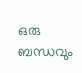ഒരു ബന്ധവും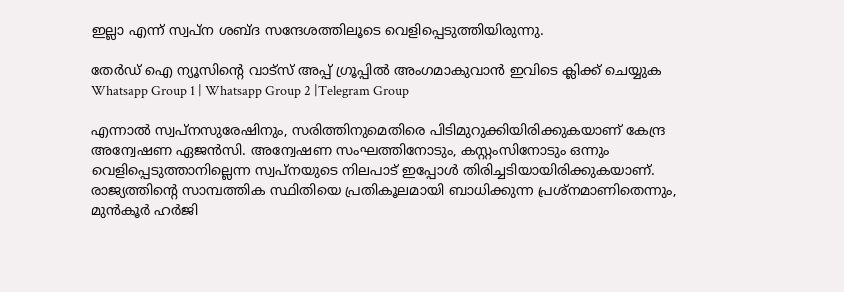ഇല്ലാ എന്ന് സ്വപ്ന ശബ്ദ സന്ദേശത്തിലൂടെ വെളിപ്പെടുത്തിയിരുന്നു.

തേർഡ് ഐ ന്യൂസിന്റെ വാട്സ് അപ്പ് ഗ്രൂപ്പിൽ അംഗമാകുവാൻ ഇവിടെ ക്ലിക്ക് ചെയ്യുക
Whatsapp Group 1 | Whatsapp Group 2 |Telegram Group

എന്നാൽ സ്വപ്നസുരേഷിനും, സരിത്തിനുമെതിരെ പിടിമുറുക്കിയിരിക്കുകയാണ് കേന്ദ്ര അന്വേഷണ ഏജൻസി. അന്വേഷണ സംഘത്തിനോടും, കസ്റ്റംസിനോടും ഒന്നും വെളിപ്പെടുത്താനില്ലെന്ന സ്വപ്നയുടെ നിലപാട് ഇപ്പോൾ തിരിച്ചടിയായിരിക്കുകയാണ്. രാജ്യത്തിന്റെ സാമ്പത്തിക സ്ഥിതിയെ പ്രതികൂലമായി ബാധിക്കുന്ന പ്രശ്നമാണിതെന്നും, മുൻകൂർ ഹർജി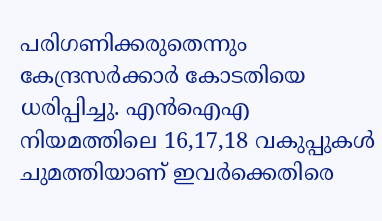പരിഗണിക്കരുതെന്നും കേന്ദ്രസർക്കാർ കോടതിയെ ധരിപ്പിച്ചു. എൻഐഎ നിയമത്തിലെ 16,17,18 വകുപ്പുകൾ ചുമത്തിയാണ് ഇവർക്കെതിരെ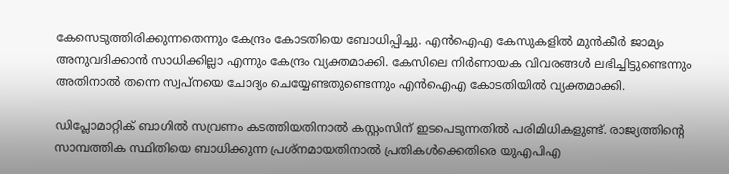കേസെടുത്തിരിക്കുന്നതെന്നും കേന്ദ്രം കോടതിയെ ബോധിപ്പിച്ചു. എൻഐഎ കേസുകളിൽ മുൻകീർ ജാമ്യം അനുവദിക്കാൻ സാധിക്കില്ലാ എന്നും കേന്ദ്രം വ്യക്തമാക്കി. കേസിലെ നിർണായക വിവരങ്ങൾ ലഭിച്ചിട്ടുണ്ടെന്നും അതിനാൽ തന്നെ സ്വപ്നയെ ചോദ്യം ചെയ്യേണ്ടതുണ്ടെന്നും എൻഐഎ കോടതിയിൽ വ്യക്തമാക്കി.

ഡിപ്ലോമാറ്റിക് ബാഗിൽ സവ്ര‍ണം കടത്തിയതിനാൽ കസ്റ്റംസിന് ഇടപെടുന്നതിൽ പരിമിധികളുണ്ട്. രാജ്യത്തിന്റെ സാമ്പത്തിക സ്ഥിതിയെ ബാധിക്കുന്ന പ്രശ്നമായതിനാൽ പ്രതികൾക്കെതിരെ യുഎപിഎ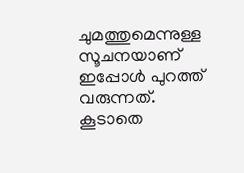ചുമത്തുമെന്നുള്ള സൂചനയാണ് ഇപ്പോൾ പുറത്ത് വരുന്നത്. കൂടാതെ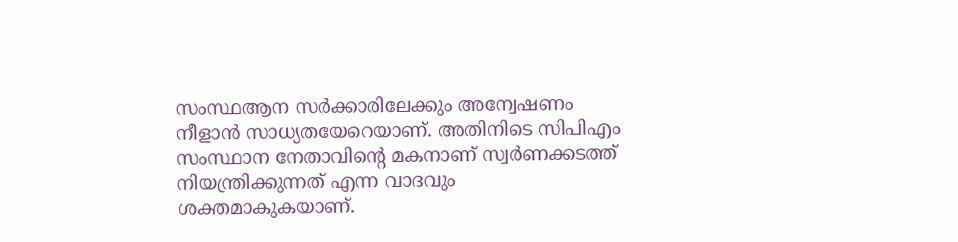സംസ്ഥആന സർക്കാരിലേക്കും അന്വേഷണം നീളാൻ സാധ്യതയേറെയാണ്. അതിനിടെ സിപിഎം സംസ്ഥാന നേതാവിന്റെ മകനാണ് സ്വർണക്കടത്ത് നിയന്ത്രിക്കുന്നത് എന്ന വാദവും ശക്തമാകുകയാണ്.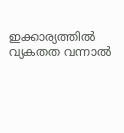ഇക്കാര്യത്തിൽ വ്യകതത വന്നാൽ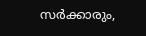സർക്കാരും,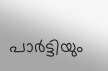പാർട്ടിയും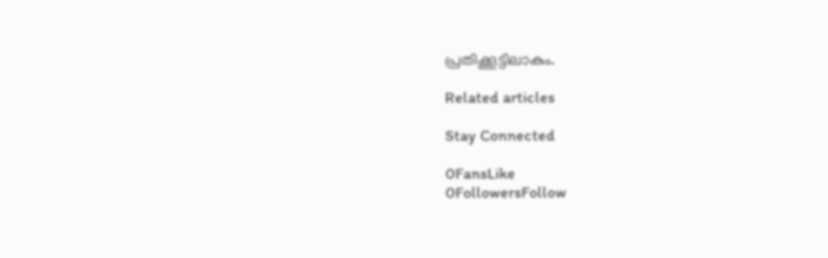പ്രതിക്കൂട്ടിലാകും.

Related articles

Stay Connected

0FansLike
0FollowersFollow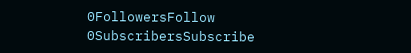0FollowersFollow
0SubscribersSubscribe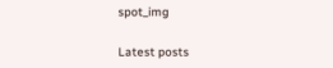spot_img

Latest posts